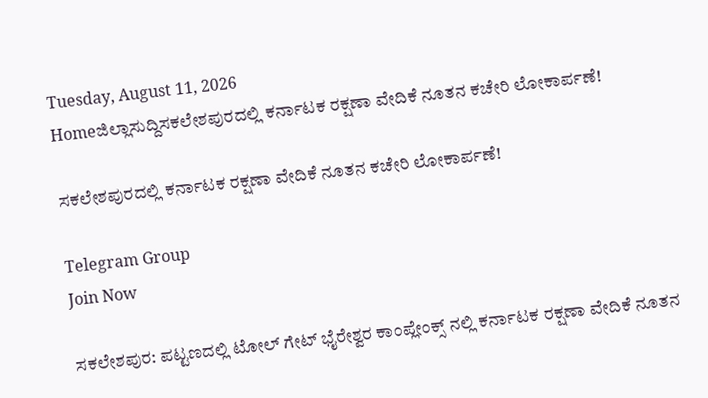Tuesday, August 11, 2026
Homeಜಿಲ್ಲಾಸುದ್ದಿಸಕಲೇಶಪುರದಲ್ಲಿ ಕರ್ನಾಟಕ ರಕ್ಷಣಾ ವೇದಿಕೆ ನೂತನ ಕಚೇರಿ ಲೋಕಾರ್ಪಣೆ!

ಸಕಲೇಶಪುರದಲ್ಲಿ ಕರ್ನಾಟಕ ರಕ್ಷಣಾ ವೇದಿಕೆ ನೂತನ ಕಚೇರಿ ಲೋಕಾರ್ಪಣೆ!

Telegram Group
Join Now

ಸಕಲೇಶಪುರ: ಪಟ್ಟಣದಲ್ಲಿ ಟೋಲ್ ಗೇಟ್ ಭೈರೇಶ್ವರ ಕಾಂಪ್ಲೇಂಕ್ಸ್ ನಲ್ಲಿ ಕರ್ನಾಟಕ ರಕ್ಷಣಾ ವೇದಿಕೆ ನೂತನ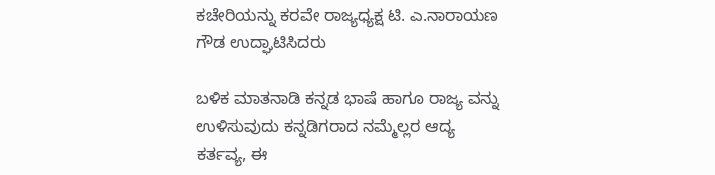ಕಚೇರಿಯನ್ನು ಕರವೇ ರಾಜ್ಯಧ್ಯಕ್ಷ ಟಿ. ಎ.ನಾರಾಯಣ ಗೌಡ ಉದ್ಘಾಟಿಸಿದರು

ಬಳಿಕ ಮಾತನಾಡಿ ಕನ್ನಡ ಭಾಷೆ ಹಾಗೂ ರಾಜ್ಯ ವನ್ನು ಉಳಿಸುವುದು ಕನ್ನಡಿಗರಾದ ನಮ್ಮೆಲ್ಲರ ಆದ್ಯ ಕರ್ತವ್ಯ, ಈ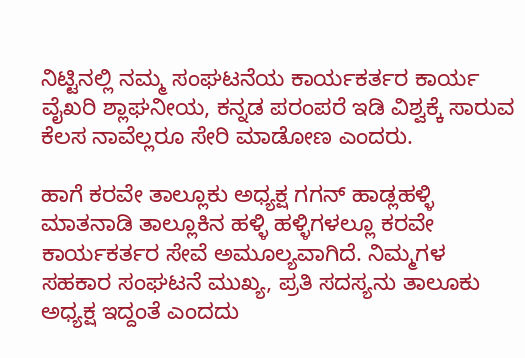ನಿಟ್ಟಿನಲ್ಲಿ ನಮ್ಮ ಸಂಘಟನೆಯ ಕಾರ್ಯಕರ್ತರ ಕಾರ್ಯ ವೈಖರಿ ಶ್ಲಾಘನೀಯ, ಕನ್ನಡ ಪರಂಪರೆ ಇಡಿ ವಿಶ್ವಕ್ಕೆ ಸಾರುವ ಕೆಲಸ ನಾವೆಲ್ಲರೂ ಸೇರಿ ಮಾಡೋಣ ಎಂದರು.

ಹಾಗೆ ಕರವೇ ತಾಲ್ಲೂಕು ಅಧ್ಯಕ್ಷ ಗಗನ್ ಹಾಡ್ಲಹಳ್ಳಿ ಮಾತನಾಡಿ ತಾಲ್ಲೂಕಿನ ಹಳ್ಳಿ ಹಳ್ಳಿಗಳಲ್ಲೂ ಕರವೇ ಕಾರ್ಯಕರ್ತರ ಸೇವೆ ಅಮೂಲ್ಯವಾಗಿದೆ. ನಿಮ್ಮಗಳ ಸಹಕಾರ ಸಂಘಟನೆ ಮುಖ್ಯ, ಪ್ರತಿ ಸದಸ್ಯನು ತಾಲೂಕು ಅಧ್ಯಕ್ಷ ಇದ್ದಂತೆ ಎಂದದು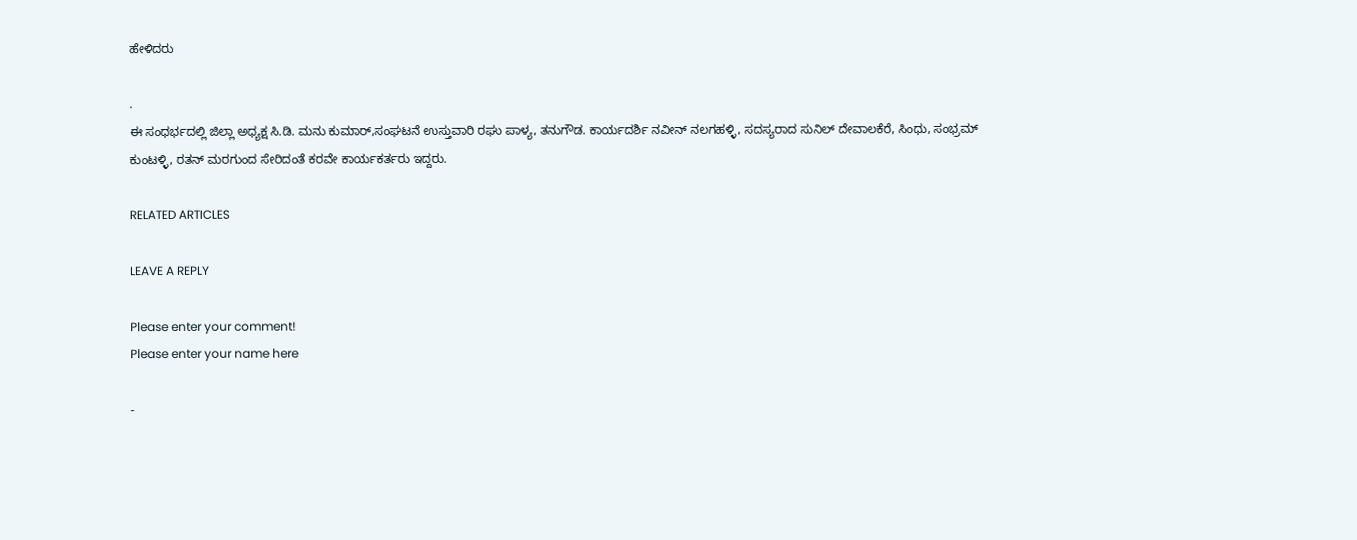ಹೇಳಿದರು

.
ಈ ಸಂಧರ್ಭದಲ್ಲಿ ಜಿಲ್ಲಾ ಅಧ್ಯಕ್ಷ ಸಿ.ಡಿ. ಮನು ಕುಮಾರ್,ಸಂಘಟನೆ ಉಸ್ತುವಾರಿ ರಘು ಪಾಳ್ಯ, ತನುಗೌಡ. ಕಾರ್ಯದರ್ಶಿ ನವೀನ್ ನಲಗಹಳ್ಳಿ, ಸದಸ್ಯರಾದ ಸುನಿಲ್ ದೇವಾಲಕೆರೆ, ಸಿಂಧು, ಸಂಭ್ರಮ್ ಕುಂಟಳ್ಳಿ, ರತನ್ ಮರಗುಂದ ಸೇರಿದಂತೆ ಕರವೇ ಕಾರ್ಯಕರ್ತರು ಇದ್ದರು.

RELATED ARTICLES

LEAVE A REPLY

Please enter your comment!
Please enter your name here

-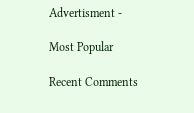Advertisment -

Most Popular

Recent Comments